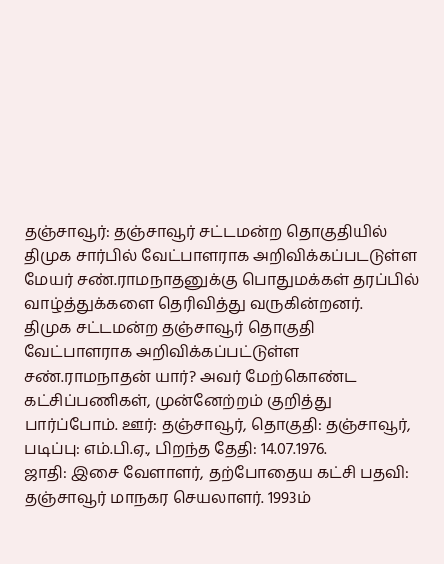தஞ்சாவூர்: தஞ்சாவூர் சட்டமன்ற தொகுதியில் திமுக சார்பில் வேட்பாளராக அறிவிக்கப்படடுள்ள மேயர் சண்.ராமநாதனுக்கு பொதுமக்கள் தரப்பில் வாழ்த்துக்களை தெரிவித்து வருகின்றனர்.
திமுக சட்டமன்ற தஞ்சாவூர் தொகுதி வேட்பாளராக அறிவிக்கப்பட்டுள்ள சண்.ராமநாதன் யார்? அவர் மேற்கொண்ட கட்சிப்பணிகள், முன்னேற்றம் குறித்து பார்ப்போம். ஊர்: தஞ்சாவூர், தொகுதி: தஞ்சாவூர், படிப்பு: எம்.பி.ஏ., பிறந்த தேதி: 14.07.1976.
ஜாதி: இசை வேளாளர், தற்போதைய கட்சி பதவி: தஞ்சாவூர் மாநகர செயலாளர். 1993ம்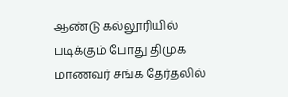ஆண்டு கல்லூரியில் படிக்கும் போது திமுக மாணவர் சங்க தேர்தலில்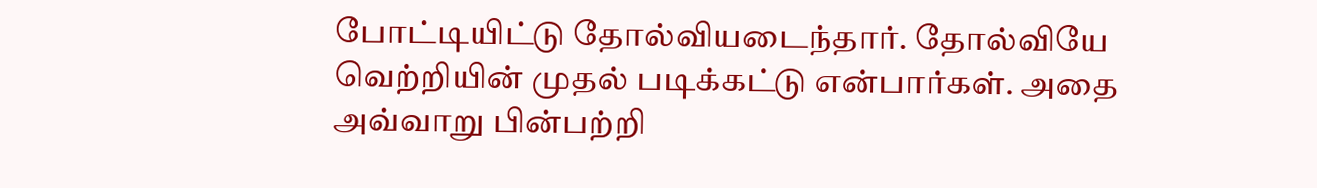போட்டியிட்டு தோல்வியடைந்தார். தோல்வியே வெற்றியின் முதல் படிக்கட்டு என்பார்கள். அதை அவ்வாறு பின்பற்றி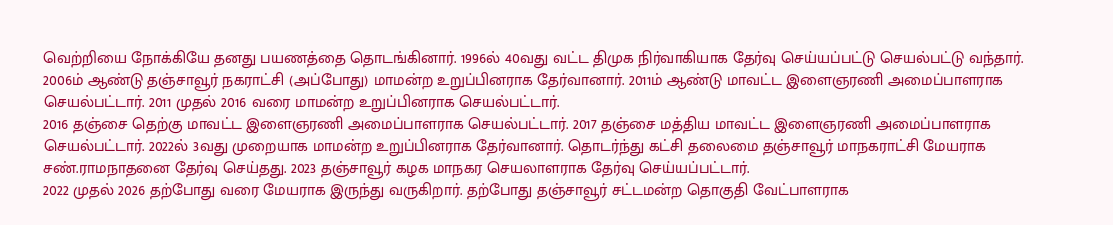வெற்றியை நோக்கியே தனது பயணத்தை தொடங்கினார். 1996ல் 40வது வட்ட திமுக நிர்வாகியாக தேர்வு செய்யப்பட்டு செயல்பட்டு வந்தார்.
2006ம் ஆண்டு தஞ்சாவூர் நகராட்சி (அப்போது) மாமன்ற உறுப்பினராக தேர்வானார். 2011ம் ஆண்டு மாவட்ட இளைஞரணி அமைப்பாளராக செயல்பட்டார். 2011 முதல் 2016 வரை மாமன்ற உறுப்பினராக செயல்பட்டார்.
2016 தஞ்சை தெற்கு மாவட்ட இளைஞரணி அமைப்பாளராக செயல்பட்டார். 2017 தஞ்சை மத்திய மாவட்ட இளைஞரணி அமைப்பாளராக செயல்பட்டார். 2022ல் 3வது முறையாக மாமன்ற உறுப்பினராக தேர்வானார். தொடர்ந்து கட்சி தலைமை தஞ்சாவூர் மாநகராட்சி மேயராக சண்.ராமநாதனை தேர்வு செய்தது. 2023 தஞ்சாவூர் கழக மாநகர செயலாளராக தேர்வு செய்யப்பட்டார்.
2022 முதல் 2026 தற்போது வரை மேயராக இருந்து வருகிறார். தற்போது தஞ்சாவூர் சட்டமன்ற தொகுதி வேட்பாளராக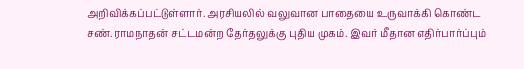அறிவிக்கப்பட்டுள்ளார். அரசியலில் வலுவான பாதையை உருவாக்கி கொண்ட சண்.ராமநாதன் சட்டமன்ற தேர்தலுக்கு புதிய முகம். இவர் மீதான எதிர்பார்ப்பும்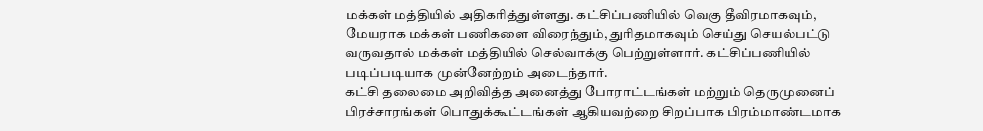மக்கள் மத்தியில் அதிகரித்துள்ளது. கட்சிப்பணியில் வெகு தீவிரமாகவும், மேயராக மக்கள் பணிகளை விரைந்தும், துரிதமாகவும் செய்து செயல்பட்டு வருவதால் மக்கள் மத்தியில் செல்வாக்கு பெற்றுள்ளார். கட்சிப்பணியில் படிப்படியாக முன்னேற்றம் அடைந்தார்.
கட்சி தலைமை அறிவித்த அனைத்து போராட்டங்கள் மற்றும் தெருமுனைப் பிரச்சாரங்கள் பொதுக்கூட்டங்கள் ஆகியவற்றை சிறப்பாக பிரம்மாண்டமாக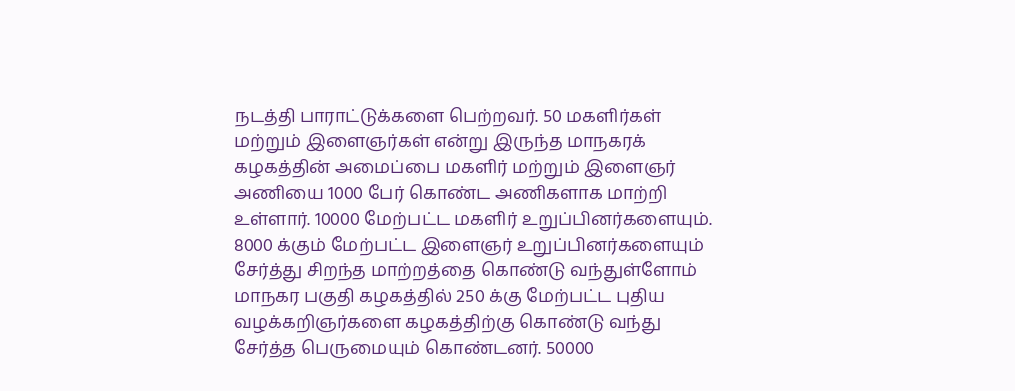நடத்தி பாராட்டுக்களை பெற்றவர். 50 மகளிர்கள் மற்றும் இளைஞர்கள் என்று இருந்த மாநகரக் கழகத்தின் அமைப்பை மகளிர் மற்றும் இளைஞர் அணியை 1000 பேர் கொண்ட அணிகளாக மாற்றி உள்ளார். 10000 மேற்பட்ட மகளிர் உறுப்பினர்களையும். 8000 க்கும் மேற்பட்ட இளைஞர் உறுப்பினர்களையும் சேர்த்து சிறந்த மாற்றத்தை கொண்டு வந்துள்ளோம் மாநகர பகுதி கழகத்தில் 250 க்கு மேற்பட்ட புதிய வழக்கறிஞர்களை கழகத்திற்கு கொண்டு வந்து சேர்த்த பெருமையும் கொண்டனர். 50000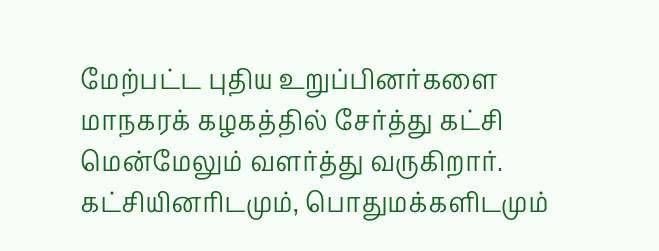மேற்பட்ட புதிய உறுப்பினர்களை மாநகரக் கழகத்தில் சேர்த்து கட்சி மென்மேலும் வளர்த்து வருகிறார். கட்சியினரிடமும், பொதுமக்களிடமும்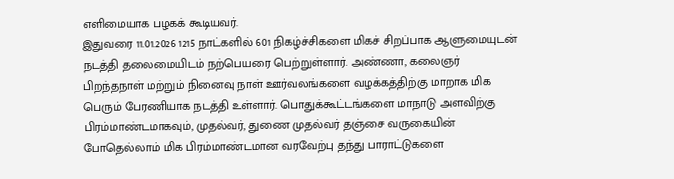எளிமையாக பழகக் கூடியவர்.
இதுவரை 11.01.2026 1215 நாட்களில் 601 நிகழ்ச்சிகளை மிகச் சிறப்பாக ஆளுமையுடன் நடத்தி தலைமையிடம் நற்பெயரை பெற்றுள்ளார். அண்ணா, கலைஞர் பிறந்தநாள் மற்றும் நினைவு நாள் ஊர்வலங்களை வழக்கத்திற்கு மாறாக மிக பெரும் பேரணியாக நடத்தி உள்ளார். பொதுக்கூட்டங்களை மாநாடு அளவிற்கு பிரம்மாண்டமாகவும், முதல்வர், துணை முதல்வர் தஞ்சை வருகையின் போதெல்லாம் மிக பிரம்மாண்டமான வரவேற்பு தந்து பாராட்டுகளை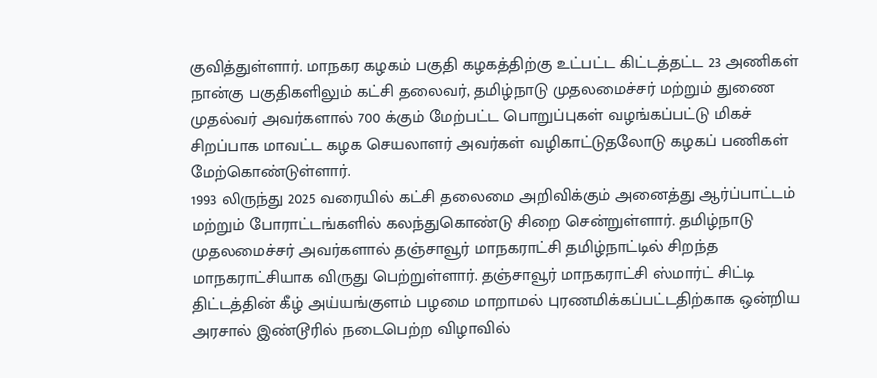குவித்துள்ளார். மாநகர கழகம் பகுதி கழகத்திற்கு உட்பட்ட கிட்டத்தட்ட 23 அணிகள் நான்கு பகுதிகளிலும் கட்சி தலைவர், தமிழ்நாடு முதலமைச்சர் மற்றும் துணை முதல்வர் அவர்களால் 700 க்கும் மேற்பட்ட பொறுப்புகள் வழங்கப்பட்டு மிகச் சிறப்பாக மாவட்ட கழக செயலாளர் அவர்கள் வழிகாட்டுதலோடு கழகப் பணிகள் மேற்கொண்டுள்ளார்.
1993 லிருந்து 2025 வரையில் கட்சி தலைமை அறிவிக்கும் அனைத்து ஆர்ப்பாட்டம் மற்றும் போராட்டங்களில் கலந்துகொண்டு சிறை சென்றுள்ளார். தமிழ்நாடு முதலமைச்சர் அவர்களால் தஞ்சாவூர் மாநகராட்சி தமிழ்நாட்டில் சிறந்த மாநகராட்சியாக விருது பெற்றுள்ளார். தஞ்சாவூர் மாநகராட்சி ஸ்மார்ட் சிட்டி திட்டத்தின் கீழ் அய்யங்குளம் பழமை மாறாமல் புரணமிக்கப்பட்டதிற்காக ஒன்றிய அரசால் இண்டூரில் நடைபெற்ற விழாவில்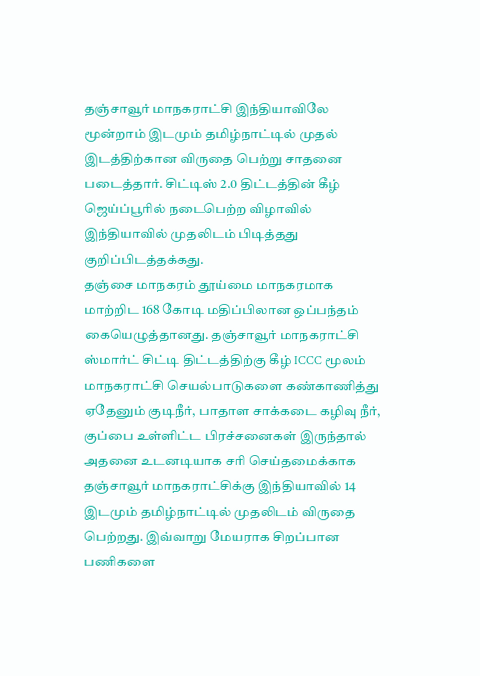தஞ்சாவூர் மாநகராட்சி இந்தியாவிலே மூன்றாம் இடமும் தமிழ்நாட்டில் முதல் இடத்திற்கான விருதை பெற்று சாதனை படைத்தார். சிட்டிஸ் 2.0 திட்டத்தின் கீழ் ஜெய்ப்பூரில் நடைபெற்ற விழாவில் இந்தியாவில் முதலிடம் பிடித்தது குறிப்பிடத்தக்கது.
தஞ்சை மாநகரம் தூய்மை மாநகரமாக மாற்றிட 168 கோடி மதிப்பிலான ஒப்பந்தம் கையெழுத்தானது. தஞ்சாவூர் மாநகராட்சி ஸ்மார்ட் சிட்டி திட்டத்திற்கு கீழ் ICCC மூலம் மாநகராட்சி செயல்பாடுகளை கண்காணித்து ஏதேனும் குடிநீர், பாதாள சாக்கடை கழிவு நீர், குப்பை உள்ளிட்ட பிரச்சனைகள் இருந்தால் அதனை உடனடியாக சரி செய்தமைக்காக தஞ்சாவூர் மாநகராட்சிக்கு இந்தியாவில் 14 இடமும் தமிழ்நாட்டில் முதலிடம் விருதை பெற்றது. இவ்வாறு மேயராக சிறப்பான பணிகளை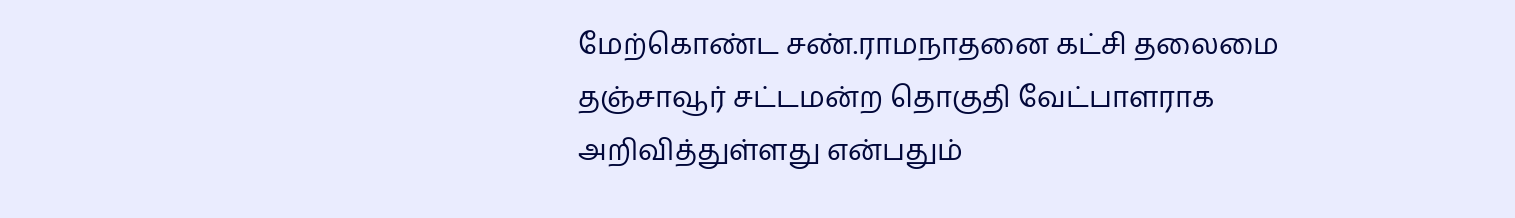மேற்கொண்ட சண்.ராமநாதனை கட்சி தலைமை தஞ்சாவூர் சட்டமன்ற தொகுதி வேட்பாளராக அறிவித்துள்ளது என்பதும்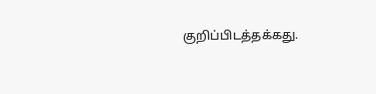குறிப்பிடத்தக்கது.